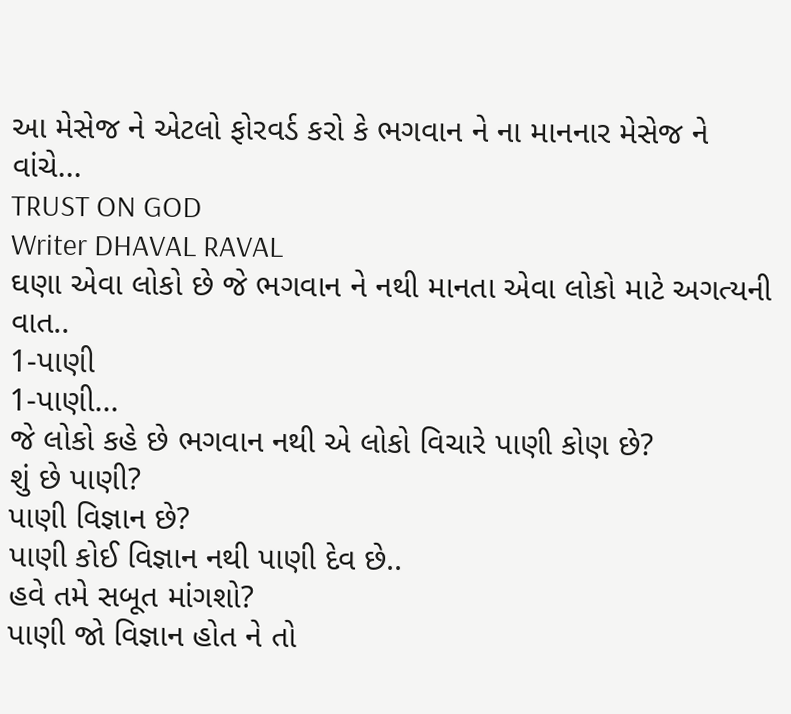આ મેસેજ ને એટલો ફોરવર્ડ કરો કે ભગવાન ને ના માનનાર મેસેજ ને વાંચે...
TRUST ON GOD
Writer DHAVAL RAVAL
ઘણા એવા લોકો છે જે ભગવાન ને નથી માનતા એવા લોકો માટે અગત્યની વાત..
1-પાણી
1-પાણી...
જે લોકો કહે છે ભગવાન નથી એ લોકો વિચારે પાણી કોણ છે?
શું છે પાણી?
પાણી વિજ્ઞાન છે?
પાણી કોઈ વિજ્ઞાન નથી પાણી દેવ છે..
હવે તમે સબૂત માંગશો?
પાણી જો વિજ્ઞાન હોત ને તો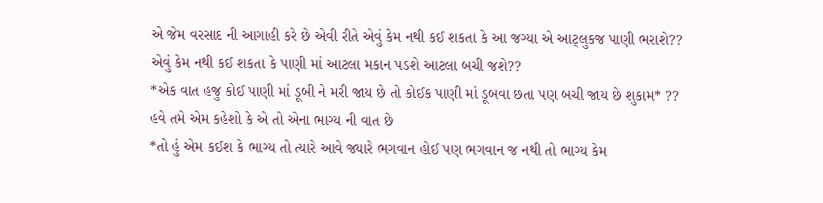એ જેમ વરસાદ ની આગાહી કરે છે એવી રીતે એવું કેમ નથી કઈ શકતા કે આ જગ્યા એ આટ્લુકજ પાણી ભરાશે??
એવું કેમ નથી કઈ શકતા કે પાણી માં આટલા મકાન પડશે આટલા બચી જશે??
*એક વાત હજુ કોઈ પાણી માં ડૂબી ને મરી જાય છે તો કોઈક પાણી માં ડૂબવા છતા પણ બચી જાય છે શુકામ* ??
હવે તમે એમ કહેશો કે એ તો એના ભાગ્ય ની વાત છે
*તો હું એમ કઈશ કે ભાગ્ય તો ત્યારે આવે જ્યારે ભગવાન હોઈ પણ ભગવાન જ નથી તો ભાગ્ય કેમ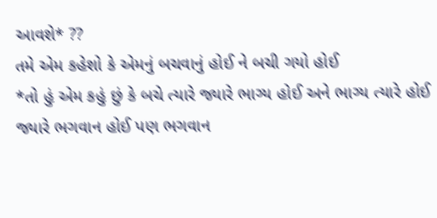આવશે* ??
તમે એમ કહેશો કે એમનું બચવાનું હોઈ ને બચી ગયો હોઈ
*તો હું એમ કહું છું કે બચે ત્યારે જ્યારે ભાગ્ય હોઈ અને ભાગ્ય ત્યારે હોઈ જ્યારે ભગવાન હોઈ પણ ભગવાન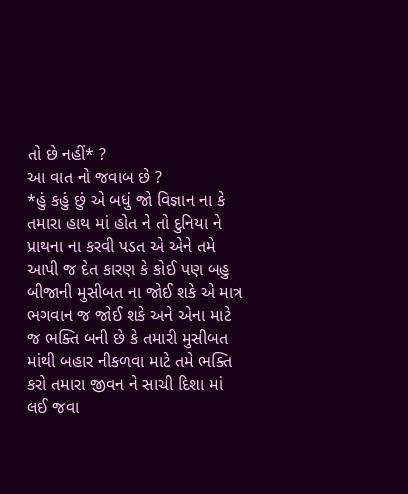તો છે નહીં* ?
આ વાત નો જવાબ છે ?
*હું કહું છું એ બધું જો વિજ્ઞાન ના કે તમારા હાથ માં હોત ને તો દુનિયા ને પ્રાથના ના કરવી પડત એ એને તમે આપી જ દેત કારણ કે કોઈ પણ બહુ બીજાની મુસીબત ના જોઈ શકે એ માત્ર ભગવાન જ જોઈ શકે અને એના માટે જ ભક્તિ બની છે કે તમારી મુસીબત માંથી બહાર નીકળવા માટે તમે ભક્તિ કરો તમારા જીવન ને સાચી દિશા માં લઈ જવા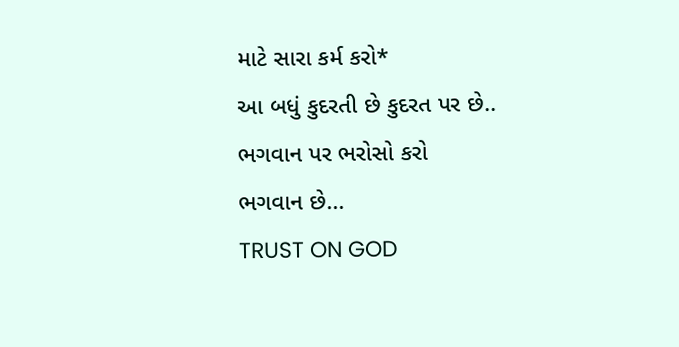માટે સારા કર્મ કરો*
આ બધું કુદરતી છે કુદરત પર છે..
ભગવાન પર ભરોસો કરો
ભગવાન છે...
TRUST ON GOD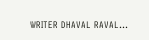WRITER DHAVAL RAVAL...